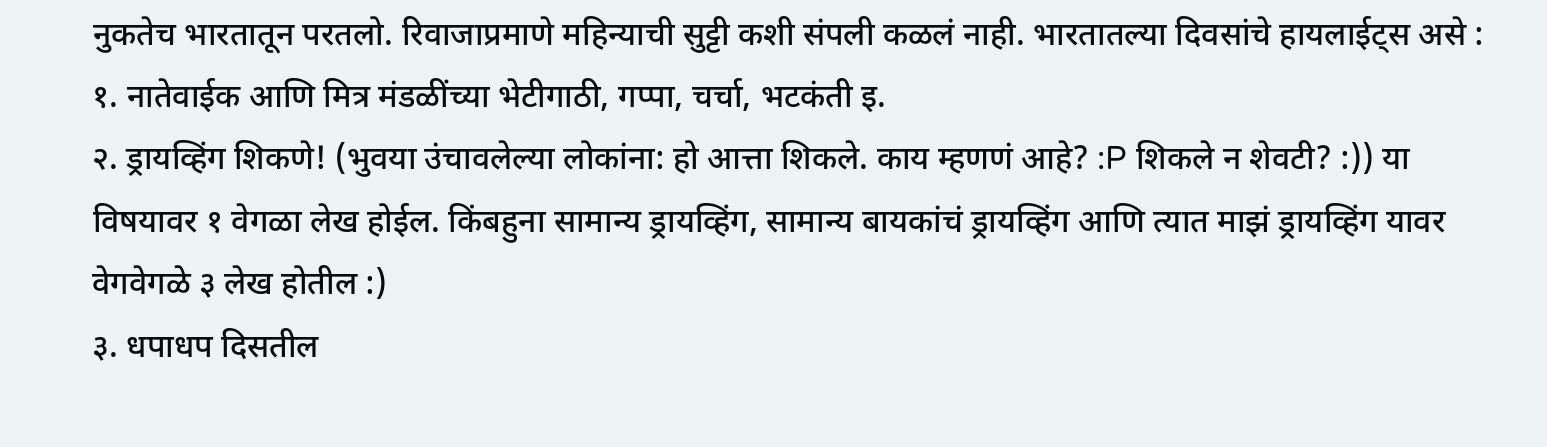नुकतेच भारतातून परतलो. रिवाजाप्रमाणे महिन्याची सुट्टी कशी संपली कळलं नाही. भारतातल्या दिवसांचे हायलाईट्स असे :
१. नातेवाईक आणि मित्र मंडळींच्या भेटीगाठी, गप्पा, चर्चा, भटकंती इ.
२. ड्रायव्हिंग शिकणे! (भुवया उंचावलेल्या लोकांना: हो आत्ता शिकले. काय म्हणणं आहे? :P शिकले न शेवटी? :)) या विषयावर १ वेगळा लेख होईल. किंबहुना सामान्य ड्रायव्हिंग, सामान्य बायकांचं ड्रायव्हिंग आणि त्यात माझं ड्रायव्हिंग यावर वेगवेगळे ३ लेख होतील :)
३. धपाधप दिसतील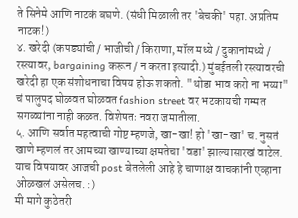ते सिनेमे आणि नाटकं बघणे. (संधी मिळाली तर 'बेचकी' पहा. अप्रतिम नाटक!)
४. खरेदी (कपड्यांची / भाजीची / किराणा, मॉल मध्ये / दुकानांमध्ये / रस्त्यावर, bargaining करून / न करता इत्यादी.) मुंबईतली रस्त्यावरची खरेदी हा एक संशोधनाचा विषय होऊ शकतो. "थोडा भाव करो ना भय्या" चं पालुपद घोळवत घोळवत fashion street वर भटकायची गम्मत सगळ्यांना नाही कळत. विशेषतः नवरा जमातीला.
५. आणि सर्वात महत्वाची गोष्ट म्हणजे, खा-खा! हो 'खा-खा' च. नुसतं खाणे म्हणलं तर आमच्या खाण्याच्या क्षमतेचा 'वडा' झाल्यासारखं वाटेल. याच विषयावर आजची post बेतलेली आहे हे चाणाक्ष वाचकांनी एव्हाना ओळखलं असेलच. :)
मी मागे कुठेतरी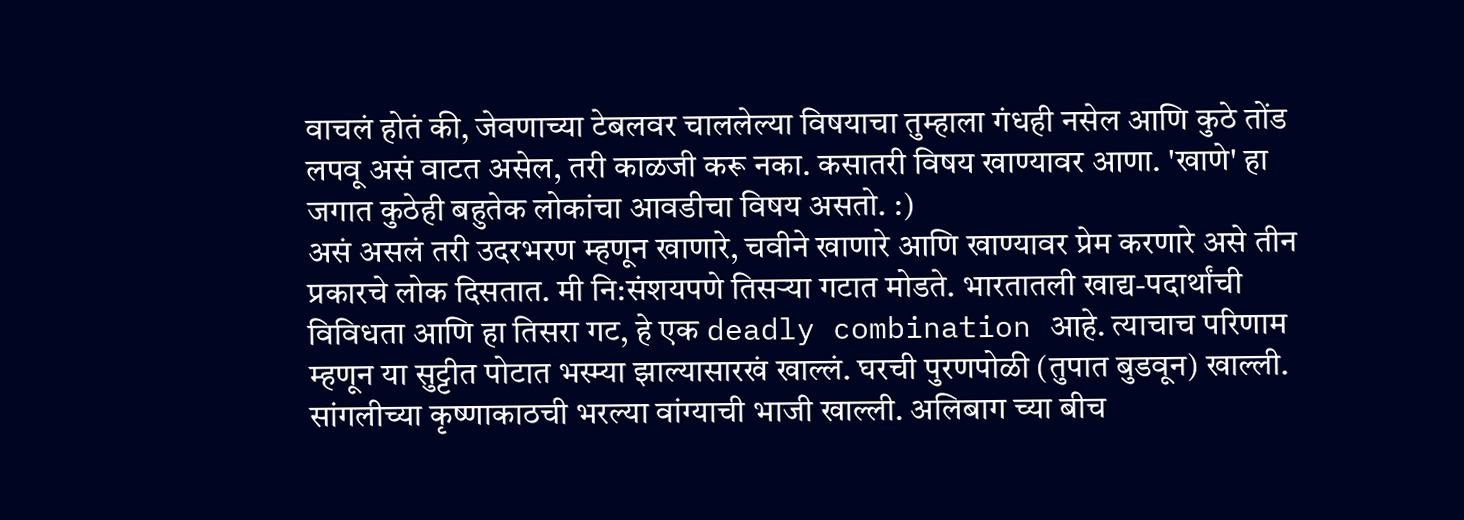वाचलं होतं की, जेवणाच्या टेबलवर चाललेल्या विषयाचा तुम्हाला गंधही नसेल आणि कुठे तोंड लपवू असं वाटत असेल, तरी काळजी करू नका. कसातरी विषय खाण्यावर आणा. 'खाणे' हा जगात कुठेही बहुतेक लोकांचा आवडीचा विषय असतो. :)
असं असलं तरी उदरभरण म्हणून खाणारे, चवीने खाणारे आणि खाण्यावर प्रेम करणारे असे तीन प्रकारचे लोक दिसतात. मी नि:संशयपणे तिसऱ्या गटात मोडते. भारतातली खाद्य-पदार्थांची विविधता आणि हा तिसरा गट, हे एक deadly combination आहे. त्याचाच परिणाम म्हणून या सुट्टीत पोटात भस्म्या झाल्यासारखं खाल्लं. घरची पुरणपोळी (तुपात बुडवून) खाल्ली. सांगलीच्या कृष्णाकाठची भरल्या वांग्याची भाजी खाल्ली. अलिबाग च्या बीच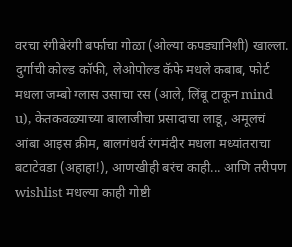वरचा रंगीबेरंगी बर्फाचा गोळा (ओल्या कपड्यानिशी) खाल्ला. दुर्गाची कोल्ड कॉफी, लेओपोल्ड कॅफे मधले कबाब, फोर्ट मधला जम्बो ग्लास उसाचा रस (आले, लिंबू टाकून mind u), केतकवळ्याच्या बालाजीचा प्रसादाचा लाडू, अमूलचं आंबा आइस क्रीम, बालगंधर्व रंगमंदीर मधला मध्यांतराचा बटाटेवडा (अहाहा!), आणखीही बरंच काही... आणि तरीपण wishlist मधल्या काही गोष्टी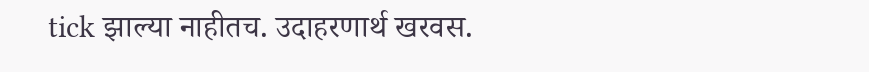tick झाल्या नाहीतच. उदाहरणार्थ खरवस.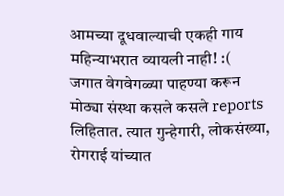आमच्या दूधवाल्याची एकही गाय महिन्याभरात व्यायली नाही! :(
जगात वेगवेगळ्या पाहण्या करून मोठ्या संस्था कसले कसले reports लिहितात. त्यात गुन्हेगारी, लोकसंख्या, रोगराई यांच्यात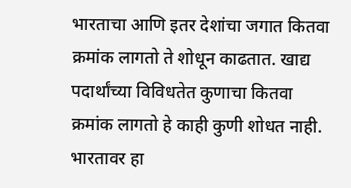भारताचा आणि इतर देशांचा जगात कितवा क्रमांक लागतो ते शोधून काढतात. खाद्य पदार्थांच्या विविधतेत कुणाचा कितवा क्रमांक लागतो हे काही कुणी शोधत नाही. भारतावर हा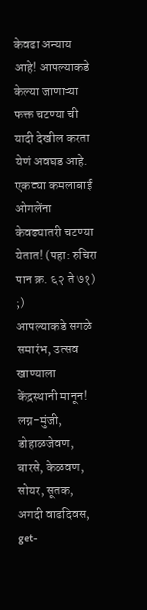केवढा अन्याय आहे! आपल्याकडे केल्या जाणाऱ्या फक्त चटण्या ची यादी देखील करता येणं अवघड आहे. एकट्या कमलाबाई ओगलेंना केवढ्यातरी चटण्या येतात! (पहा: रुचिरा पान क्र. ६२ ते ७१) ;)
आपल्याकडे सगळे समारंभ, उत्सव खाण्याला केंद्रस्थानी मानून! लग्न-मुंजी, डोहाळजेवण, बारसे, केळवण, सोयर, सूतक, अगदी वाढदिवस, get-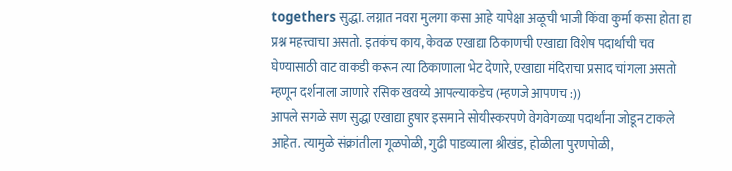togethers सुद्धा. लग्नात नवरा मुलगा कसा आहे यापेक्षा अळूची भाजी किंवा कुर्मा कसा होता हा प्रश्न महत्त्वाचा असतो. इतकंच काय, केवळ एखाद्या ठिकाणची एखाद्या विशेष पदार्थाची चव घेण्यासाठी वाट वाकडी करून त्या ठिकाणाला भेट देणारे, एखाद्या मंदिराचा प्रसाद चांगला असतो म्हणून दर्शनाला जाणारे रसिक खवय्ये आपल्याकडेच (म्हणजे आपणच :))
आपले सगळे सण सुद्धा एखाद्या हुषार इसमाने सोयीस्करपणे वेगवेगळ्या पदार्थांना जोडून टाकले आहेत. त्यामुळे संक्रांतीला गूळपोळी, गुढी पाडव्याला श्रीखंड, होळीला पुरणपोळी,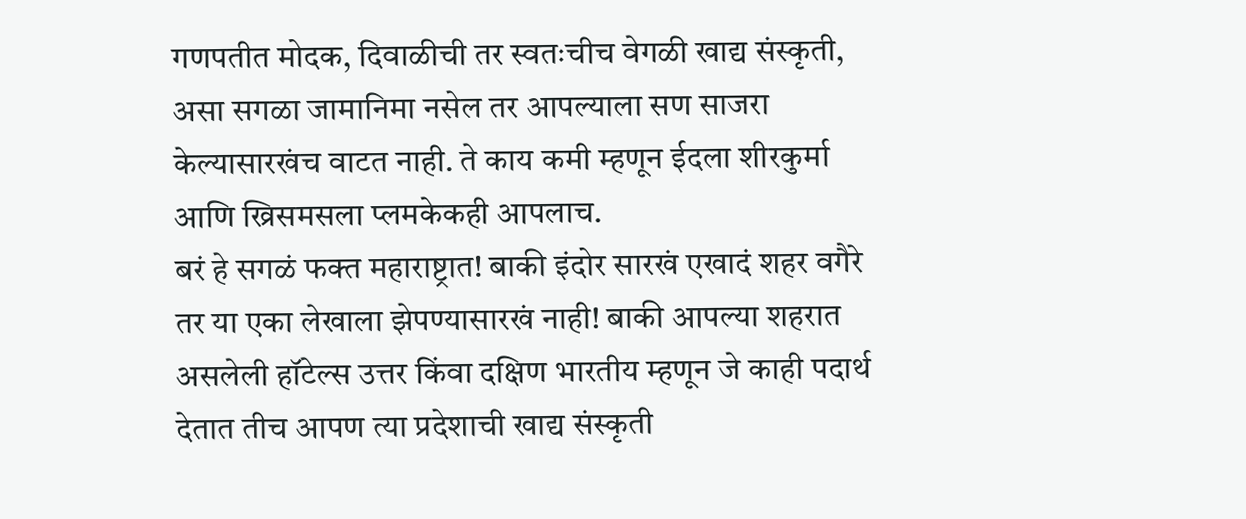गणपतीत मोदक, दिवाळीची तर स्वतःचीच वेगळी खाद्य संस्कृती, असा सगळा जामानिमा नसेल तर आपल्याला सण साजरा केल्यासारखंच वाटत नाही. ते काय कमी म्हणून ईदला शीरकुर्मा आणि ख्रिसमसला प्लमकेकही आपलाच.
बरं हे सगळं फक्त महाराष्ट्रात! बाकी इंदोर सारखं एखादं शहर वगैरे तर या एका लेखाला झेपण्यासारखं नाही! बाकी आपल्या शहरात असलेली हॉटेल्स उत्तर किंवा दक्षिण भारतीय म्हणून जे काही पदार्थ देतात तीच आपण त्या प्रदेशाची खाद्य संस्कृती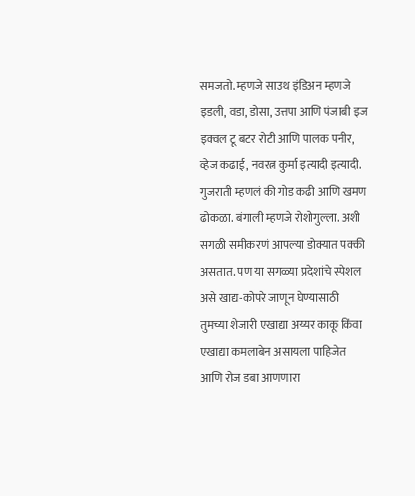समजतो. म्हणजे साउथ इंडिअन म्हणजे इडली, वडा, डोसा, उत्तपा आणि पंजाबी इज इक्वल टू बटर रोटी आणि पालक पनीर, व्हेज कढाई, नवरत्न कुर्मा इत्यादी इत्यादी. गुजराती म्हणलं की गोड कढी आणि खमण ढोकळा. बंगाली म्हणजे रोशोगुल्ला. अशी सगळी समीकरणं आपल्या डोक्यात पक्की असतात. पण या सगळ्या प्रदेशांचे स्पेशल असे खाद्य-कोपरे जाणून घेण्यासाठी तुमच्या शेजारी एखाद्या अय्यर काकू किंवा एखाद्या कमलाबेन असायला पाहिजेत आणि रोज डबा आणणारा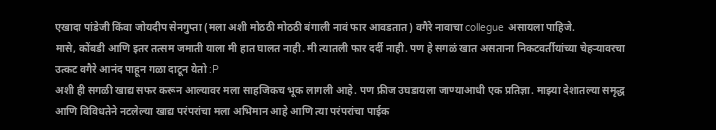एखादा पांडेजी किंवा जोयदीप सेनगुप्ता (मला अशी मोठठी मोठठी बंगाली नावं फार आवडतात) वगैरे नावाचा collegue असायला पाहिजे.
मासे, कोंबडी आणि इतर तत्सम जमाती याला मी हात घालत नाही. मी त्यातली फार दर्दी नाही. पण हे सगळं खात असताना निकटवर्तीयांच्या चेहऱ्यावरचा उत्कट वगैरे आनंद पाहून गळा दाटून येतो :P
अशी ही सगळी खाद्य सफर करून आल्यावर मला साहजिकच भूक लागली आहे. पण फ्रीज उघडायला जाण्याआधी एक प्रतिज्ञा. माझ्या देशातल्या समृद्ध आणि विविधतेने नटलेल्या खाद्य परंपरांचा मला अभिमान आहे आणि त्या परंपरांचा पाईक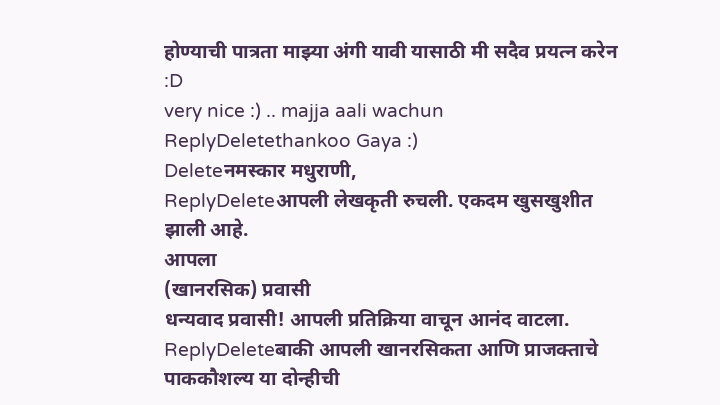होण्याची पात्रता माझ्या अंगी यावी यासाठी मी सदैव प्रयत्न करेन :D
very nice :) .. majja aali wachun
ReplyDeletethankoo Gaya :)
Deleteनमस्कार मधुराणी,
ReplyDeleteआपली लेखकृती रुचली. एकदम खुसखुशीत झाली आहे.
आपला
(खानरसिक) प्रवासी
धन्यवाद प्रवासी! आपली प्रतिक्रिया वाचून आनंद वाटला.
ReplyDeleteबाकी आपली खानरसिकता आणि प्राजक्ताचे पाककौशल्य या दोन्हीची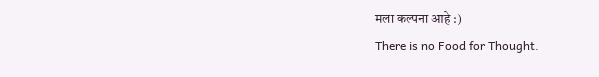मला कल्पना आहे :)
There is no Food for Thought.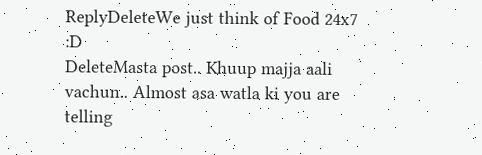ReplyDeleteWe just think of Food 24x7
:D
DeleteMasta post.. Khuup majja aali vachun.. Almost asa watla ki you are telling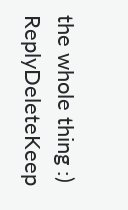the whole thing :)
ReplyDeleteKeep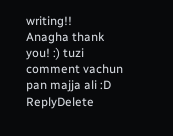writing!!
Anagha thank you! :) tuzi comment vachun pan majja ali :D
ReplyDelete